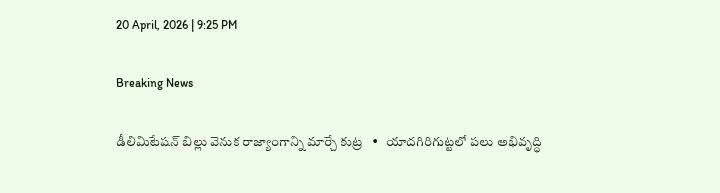20 April, 2026 | 9:25 PM

Breaking News

డీలిమిటేషన్ బిల్లు వెనుక రాజ్యాంగాన్ని మార్చే కుట్ర   •   యాదగిరిగుట్టలో పలు అభివృద్ధి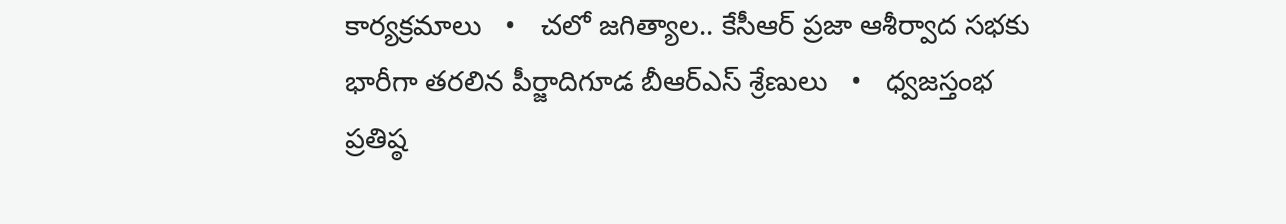కార్యక్రమాలు   •   చలో జగిత్యాల.. కేసీఆర్ ప్రజా ఆశీర్వాద సభకు భారీగా తరలిన పీర్జాదిగూడ బీఆర్ఎస్ శ్రేణులు   •   ధ్వజస్తంభ ప్రతిష్ఠ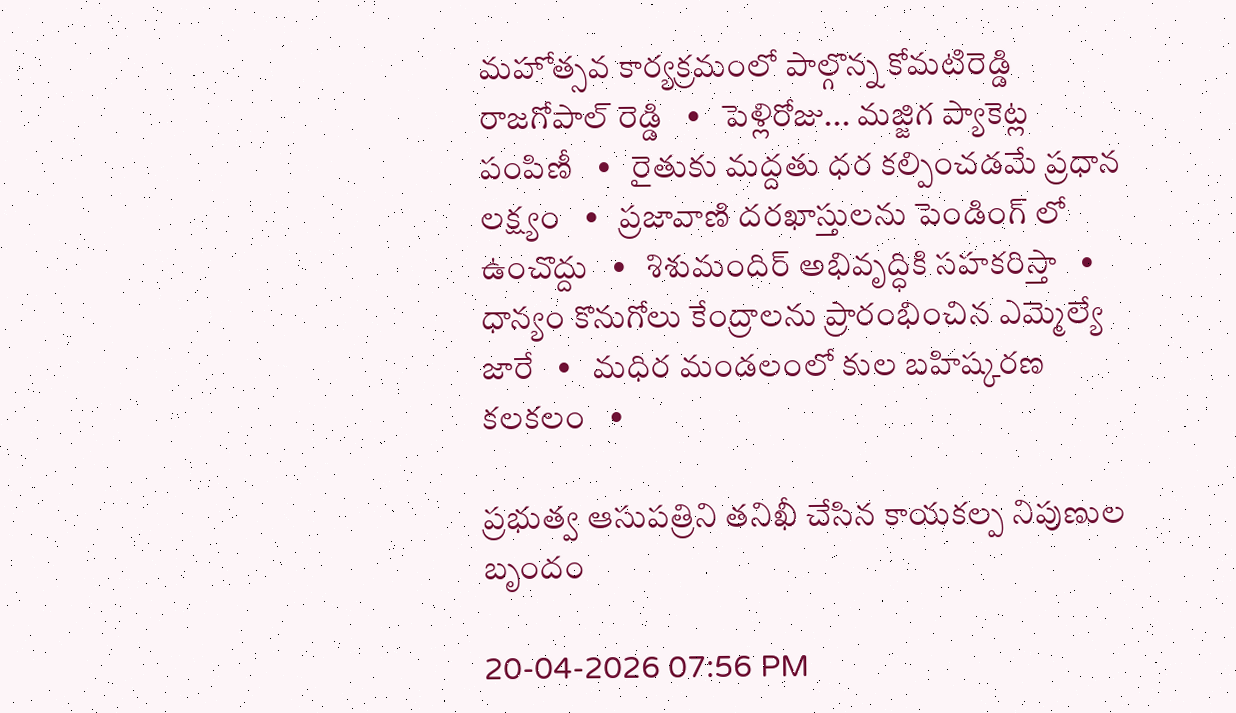మహోత్సవ కార్యక్రమంలో పాల్గొన్న కోమటిరెడ్డి రాజగోపాల్ రెడ్డి   •   పెళ్లిరోజు... మజ్జిగ ప్యాకెట్ల పంపిణీ   •   రైతుకు మద్దతు ధర కల్పించడమే ప్రధాన లక్ష్యం   •   ప్రజావాణి దరఖాస్తులను పెండింగ్ లో ఉంచొద్దు   •   శిశుమందిర్ అభివృద్ధికి సహకరిస్తా   •   ధాన్యం కొనుగోలు కేంద్రాలను ప్రారంభించిన ఎమ్మెల్యే జారే   •   మధిర మండలంలో కుల బహిష్కరణ కలకలం   •

ప్రభుత్వ ఆసుపత్రిని తనిఖీ చేసిన కాయకల్ప నిపుణుల బృందం

20-04-2026 07:56 PM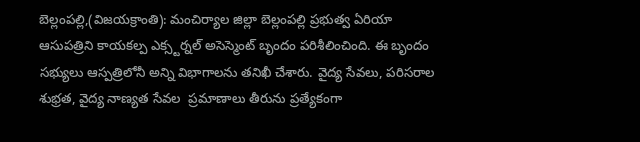బెల్లంపల్లి,(విజయక్రాంతి): మంచిర్యాల జిల్లా బెల్లంపల్లి ప్రభుత్వ ఏరియా ఆసుపత్రిని కాయకల్ప ఎక్స్టర్నల్ అసెస్మెంట్ బృందం పరిశీలించింది. ఈ బృందం సభ్యులు ఆస్పత్రిలోనీ అన్ని విభాగాలను తనిఖీ చేశారు. వైద్య సేవలు, పరిసరాల శుభ్రత, వైద్య నాణ్యత సేవల  ప్రమాణాలు తీరును ప్రత్యేకంగా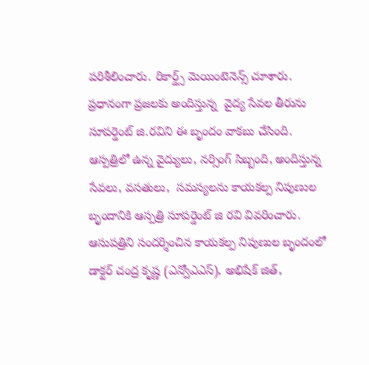పరిశీలించారు. రికార్డ్స్ మెయింటెనెన్స్ చూశారు. ప్రధానంగా ప్రజలకు అందిస్తున్న  వైద్య సేవల తీరును సూపర్డెంట్ జి.రవిని ఈ బృందం వాకబు చేసింది. ఆస్పత్రిలో ఉన్న వైద్యులు, నర్సింగ్ సిబ్బంది, అందిస్తున్న సేవలు, వసతులు,  సమస్యలను కాయకల్ప నిపుణుల బృందానికి ఆస్పత్రి సూపర్డెంట్ జి రవి వివరించారు. ఆసుపత్రిని సందర్శించిన కాయకల్ప నిపుణుల బృందంలో డాక్టర్ చంద్ర కృష్ణ (ఎన్వోఎఎస్), అభిషేక్ జిత్,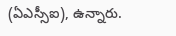(ఏఎస్సీఐ), ఉన్నారు.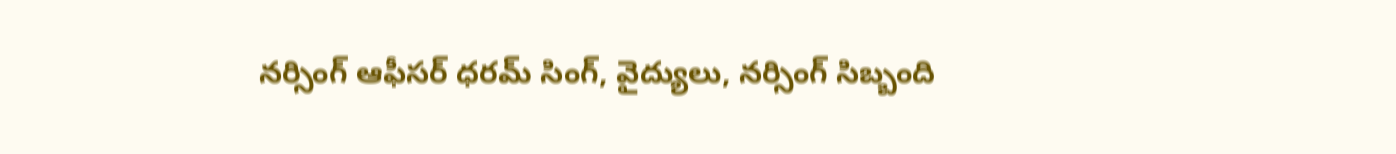నర్సింగ్ ఆఫీసర్ ధరమ్ సింగ్, వైద్యులు, నర్సింగ్ సిబ్బంది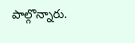పాల్గొన్నారు.